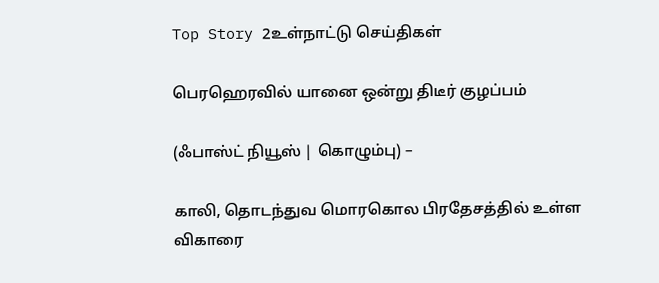Top Story 2உள்நாட்டு செய்திகள்

பெரஹெரவில் யானை ஒன்று திடீர் குழப்பம்

(ஃபாஸ்ட் நியூஸ் | கொழும்பு) –

காலி, தொடந்துவ மொரகொல பிரதேசத்தில் உள்ள விகாரை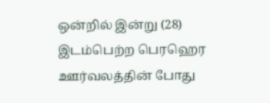ஒன்றில் இன்று (28) இடம்பெற்ற பெரஹெர ஊர்வலத்தின் போது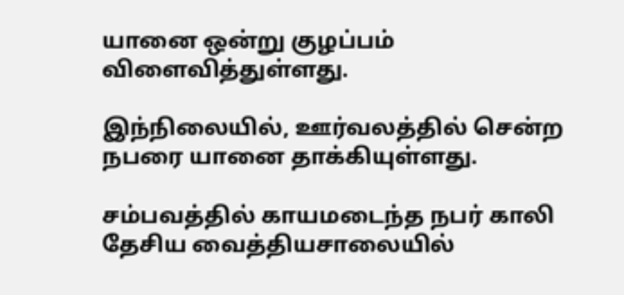யானை ஒன்று குழப்பம் விளைவித்துள்ளது.

இந்நிலையில், ஊர்வலத்தில் சென்ற நபரை யானை தாக்கியுள்ளது.

சம்பவத்தில் காயமடைந்த நபர் காலி தேசிய வைத்தியசாலையில்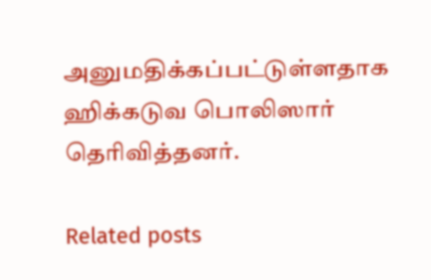அனுமதிக்கப்பட்டுள்ளதாக ஹிக்கடுவ பொலிஸார் தெரிவித்தனர்.

Related posts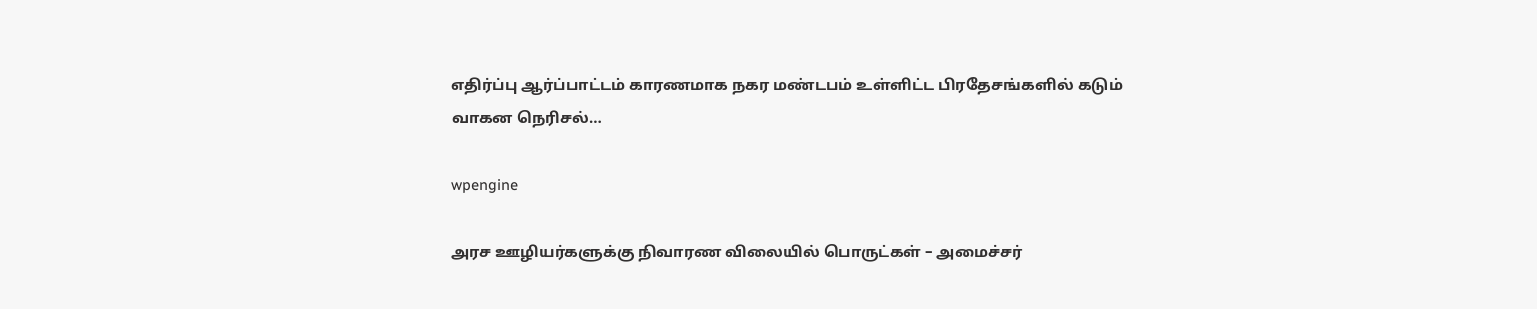எதிர்ப்பு ஆர்ப்பாட்டம் காரணமாக நகர மண்டபம் உள்ளிட்ட பிரதேசங்களில் கடும் வாகன நெரிசல்…

wpengine

அரச ஊழியர்களுக்கு நிவாரண விலையில் பொருட்கள் – அமைச்சர்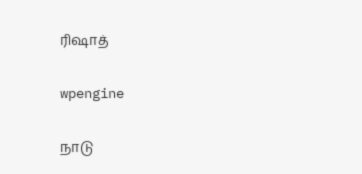ரிஷாத்

wpengine

நாடு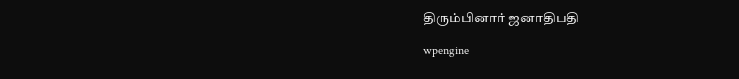திரும்பினார் ஜனாதிபதி

wpengine